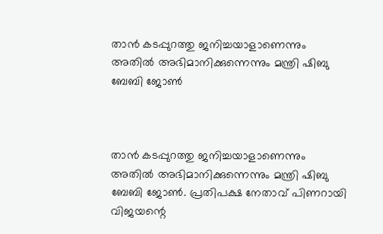താൻ കടപ്പുറത്തു ജനിച്ചയാളാണെന്നും അതിൽ അഭിമാനിക്കുന്നെന്നും മന്ത്രി ഷിബു ബേബി ജോൺ



താൻ കടപ്പുറത്തു ജനിച്ചയാളാണെന്നും അതിൽ അഭിമാനിക്കുന്നെന്നും മന്ത്രി ഷിബു ബേബി ജോൺ. പ്രതിപക്ഷ നേതാവ് പിണറായി വിജയന്റെ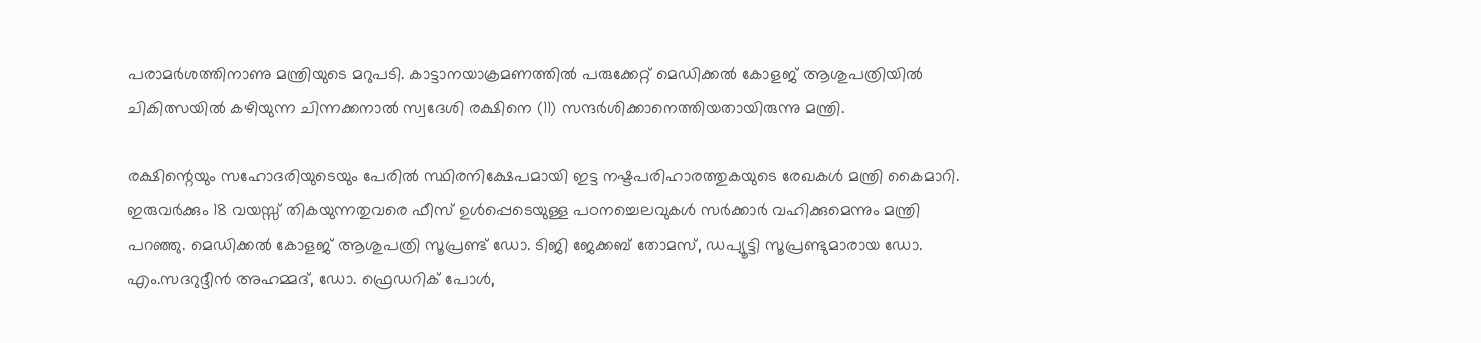പരാമർശത്തിനാണു മന്ത്രിയുടെ മറുപടി. കാട്ടാനയാക്രമണത്തിൽ പരുക്കേറ്റ് മെഡിക്കൽ കോളജ് ആശുപത്രിയിൽ ചികിത്സയിൽ കഴിയുന്ന ചിന്നക്കനാൽ സ്വദേശി രക്ഷിനെ (11) സന്ദർശിക്കാനെത്തിയതായിരുന്നു മന്ത്രി.

രക്ഷിന്റെയും സഹോദരിയുടെയും പേരിൽ സ്ഥിരനിക്ഷേപമായി ഇട്ട നഷ്ടപരിഹാരത്തുകയുടെ രേഖകൾ മന്ത്രി കൈമാറി. ഇരുവർക്കും 18 വയസ്സ് തികയുന്നതുവരെ ഫീസ് ഉൾപ്പെടെയുള്ള പഠനച്ചെലവുകൾ സർക്കാർ വഹിക്കുമെന്നും മന്ത്രി പറഞ്ഞു. മെഡിക്കൽ കോളജ് ആശുപത്രി സൂപ്രണ്ട് ഡോ. ടിജി ജേക്കബ് തോമസ്, ഡപ്യൂട്ടി സൂപ്രണ്ടുമാരായ ഡോ. എം.സദറുദ്ദീൻ അഹമ്മദ്, ഡോ. ഫ്രെഡറിക് പോൾ,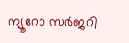ന്യൂറോ സർജറി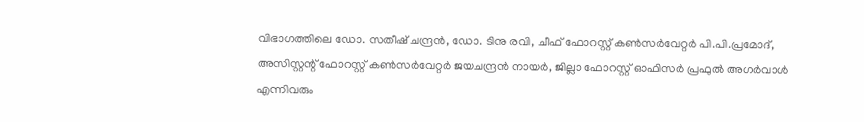വിഭാഗത്തിലെ ഡോ. സതീഷ് ചന്ദ്രൻ, ഡോ. ടിനു രവി, ചീഫ് ഫോറസ്റ്റ് കൺസർവേറ്റർ പി.പി.പ്രമോദ്, അസിസ്റ്റന്റ് ഫോറസ്റ്റ് കൺസർവേറ്റർ ജയചന്ദ്രൻ നായർ, ജില്ലാ ഫോറസ്റ്റ് ഓഫിസർ പ്രഫുൽ അഗർവാൾ എന്നിവരും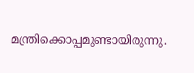മന്ത്രിക്കൊപ്പമുണ്ടായിരുന്നു.